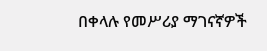በቀላሉ የመሥሪያ ማገናኛዎች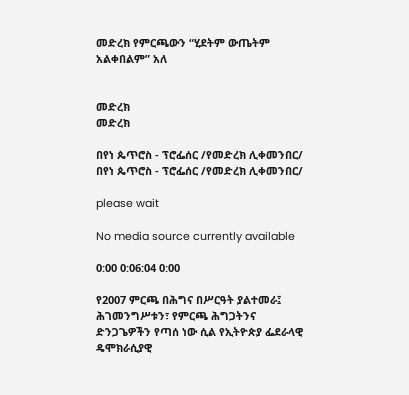መድረክ የምርጫውን “ሂደትም ውጤትም አልቀበልም” አለ


መድረክ
መድረክ

በየነ ጴጥሮስ - ፕሮፌሰር /የመድረክ ሊቀመንበር/
በየነ ጴጥሮስ - ፕሮፌሰር /የመድረክ ሊቀመንበር/

please wait

No media source currently available

0:00 0:06:04 0:00

የ2007 ምርጫ በሕግና በሥርዓት ያልተመራ፤ ሕገመንግሥቱን፣ የምርጫ ሕግጋትንና ድንጋጌዎችን የጣሰ ነው ሲል የኢትዮጵያ ፌደራላዊ ዴሞክራሲያዊ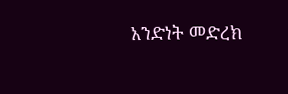አንድነት መድረክ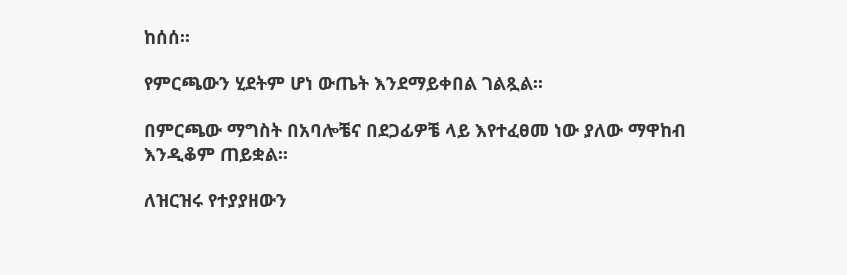ከሰሰ፡፡

የምርጫውን ሂደትም ሆነ ውጤት እንደማይቀበል ገልጿል፡፡

በምርጫው ማግስት በአባሎቼና በደጋፊዎቼ ላይ እየተፈፀመ ነው ያለው ማዋከብ እንዲቆም ጠይቋል፡፡

ለዝርዝሩ የተያያዘውን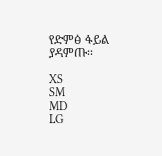የድምፅ ፋይል ያዳምጡ፡፡

XS
SM
MD
LG